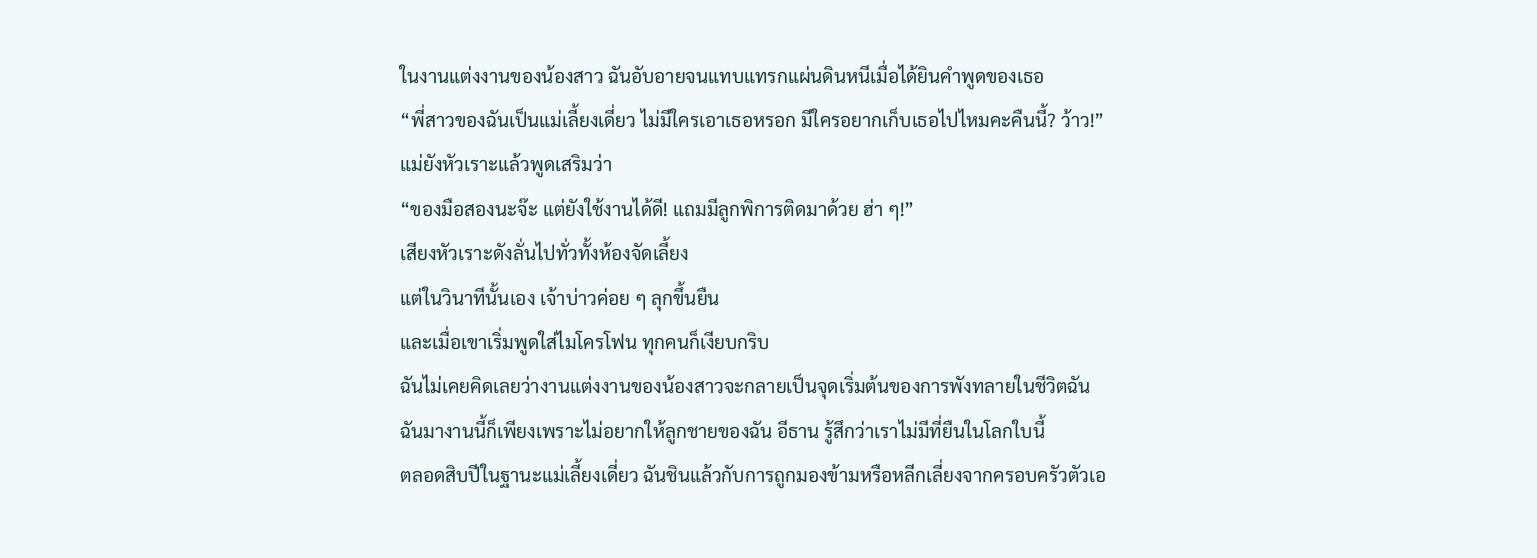ในงานแต่งงานของน้องสาว ฉันอับอายจนแทบแทรกแผ่นดินหนีเมื่อได้ยินคำพูดของเธอ
“พี่สาวของฉันเป็นแม่เลี้ยงเดี่ยว ไม่มีใครเอาเธอหรอก มีใครอยากเก็บเธอไปไหมคะคืนนี้? ว้าว!”
แม่ยังหัวเราะแล้วพูดเสริมว่า
“ของมือสองนะจ๊ะ แต่ยังใช้งานได้ดี! แถมมีลูกพิการติดมาด้วย ฮ่า ๆ!”
เสียงหัวเราะดังลั่นไปทั่วทั้งห้องจัดเลี้ยง
แต่ในวินาทีนั้นเอง เจ้าบ่าวค่อย ๆ ลุกขึ้นยืน
และเมื่อเขาเริ่มพูดใส่ไมโครโฟน ทุกคนก็เงียบกริบ
ฉันไม่เคยคิดเลยว่างานแต่งงานของน้องสาวจะกลายเป็นจุดเริ่มต้นของการพังทลายในชีวิตฉัน
ฉันมางานนี้ก็เพียงเพราะไม่อยากให้ลูกชายของฉัน อีธาน รู้สึกว่าเราไม่มีที่ยืนในโลกใบนี้
ตลอดสิบปีในฐานะแม่เลี้ยงเดี่ยว ฉันชินแล้วกับการถูกมองข้ามหรือหลีกเลี่ยงจากครอบครัวตัวเอ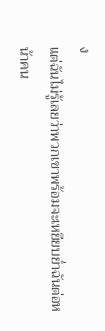ง
แต่ฉันไม่รู้เลยว่าพวกเขาพร้อมจะเหยียบย่ำฉันต่อหน้าคน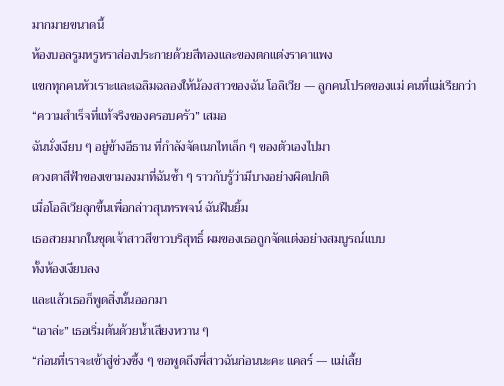มากมายขนาดนี้
ห้องบอลรูมหรูหราส่องประกายด้วยสีทองและของตกแต่งราคาแพง
แขกทุกคนหัวเราะและเฉลิมฉลองให้น้องสาวของฉัน โอลิเวีย — ลูกคนโปรดของแม่ คนที่แม่เรียกว่า “ความสำเร็จที่แท้จริงของครอบครัว” เสมอ
ฉันนั่งเงียบ ๆ อยู่ข้างอีธาน ที่กำลังจัดเนกไทเล็ก ๆ ของตัวเองไปมา
ดวงตาสีฟ้าของเขามองมาที่ฉันซ้ำ ๆ ราวกับรู้ว่ามีบางอย่างผิดปกติ
เมื่อโอลิเวียลุกขึ้นเพื่อกล่าวสุนทรพจน์ ฉันฝืนยิ้ม
เธอสวยมากในชุดเจ้าสาวสีขาวบริสุทธิ์ ผมของเธอถูกจัดแต่งอย่างสมบูรณ์แบบ
ทั้งห้องเงียบลง
และแล้วเธอก็พูดสิ่งนั้นออกมา
“เอาล่ะ” เธอเริ่มต้นด้วยน้ำเสียงหวาน ๆ
“ก่อนที่เราจะเข้าสู่ช่วงซึ้ง ๆ ขอพูดถึงพี่สาวฉันก่อนนะคะ แคลร์ — แม่เลี้ย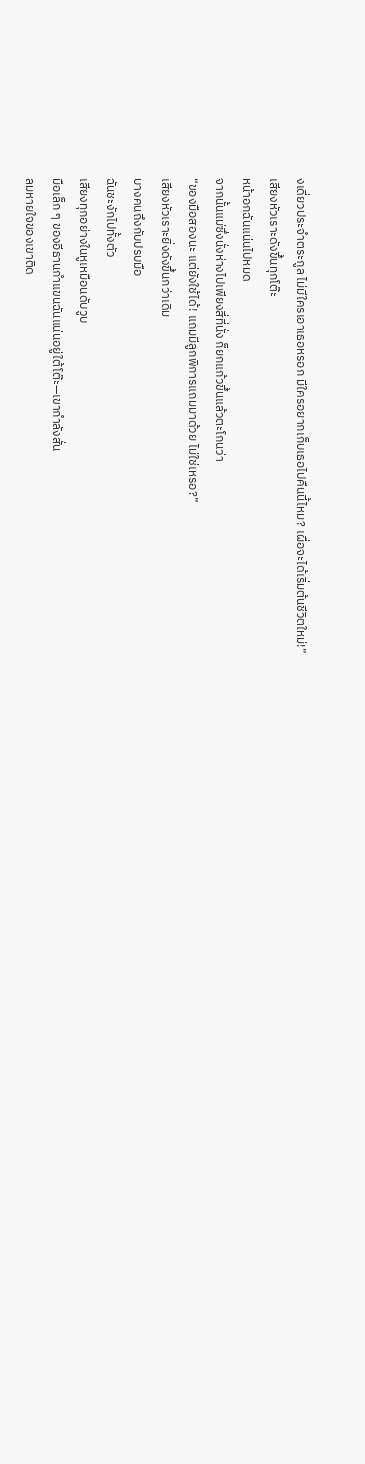งเดี่ยวประจำตระกูล ไม่มีใครเอาเธอหรอก มีใครอยากเก็บเธอไปคืนนี้ไหม? เผื่อจะได้เริ่มต้นชีวิตใหม่!”
เสียงหัวเราะดังขึ้นทุกโต๊ะ
หน้าอกฉันแน่นไปหมด
จากนั้นแม่ซึ่งนั่งห่างไปเพียงสี่ที่นั่ง ก็ยกแก้วขึ้นแล้วตะโกนว่า
“ของมือสองนะ แต่ยังใช้ได้! แถมมีลูกพิการแถมมาด้วย ไม่ใช่เหรอ?”
เสียงหัวเราะยิ่งดังขึ้นกว่าเดิม
บางคนถึงกับปรบมือ
ฉันชะงักไปทั้งตัว
เสียงทุกอย่างในหูเหมือนดับวูบ
มือเล็ก ๆ ของอีธานกำแขนฉันแน่นอยู่ใต้โต๊ะ—เขากำลังสั่น
ลมหายใจของเขาติด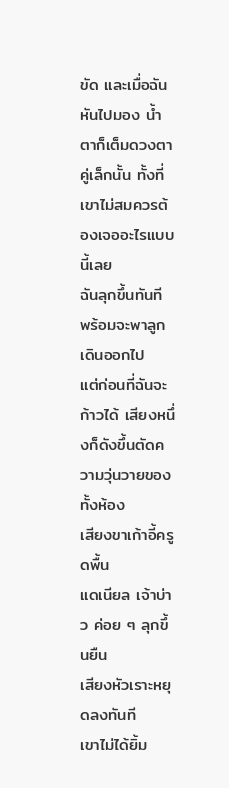ขัด และเมื่อฉันหันไปมอง น้ำตาก็เต็มดวงตาคู่เล็กนั้น ทั้งที่เขาไม่สมควรต้องเจออะไรแบบนี้เลย
ฉันลุกขึ้นทันที พร้อมจะพาลูกเดินออกไป
แต่ก่อนที่ฉันจะก้าวได้ เสียงหนึ่งก็ดังขึ้นตัดความวุ่นวายของทั้งห้อง
เสียงขาเก้าอี้ครูดพื้น
แดเนียล เจ้าบ่าว ค่อย ๆ ลุกขึ้นยืน
เสียงหัวเราะหยุดลงทันที
เขาไม่ได้ยิ้ม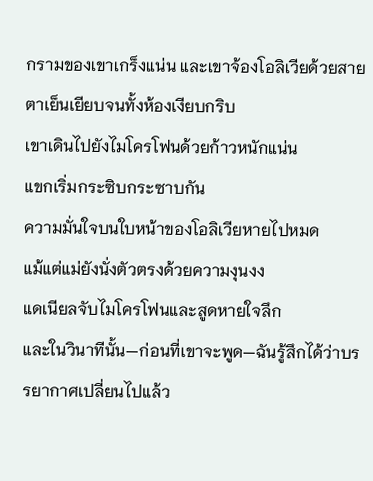กรามของเขาเกร็งแน่น และเขาจ้องโอลิเวียด้วยสายตาเย็นเยียบจนทั้งห้องเงียบกริบ
เขาเดินไปยังไมโครโฟนด้วยก้าวหนักแน่น
แขกเริ่มกระซิบกระซาบกัน
ความมั่นใจบนใบหน้าของโอลิเวียหายไปหมด
แม้แต่แม่ยังนั่งตัวตรงด้วยความงุนงง
แดเนียลจับไมโครโฟนและสูดหายใจลึก
และในวินาทีนั้น—ก่อนที่เขาจะพูด—ฉันรู้สึกได้ว่าบรรยากาศเปลี่ยนไปแล้ว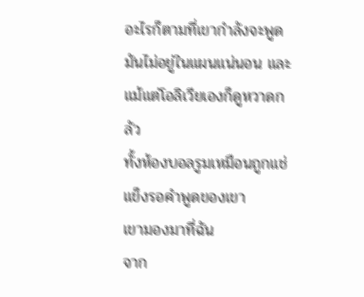อะไรก็ตามที่เขากำลังจะพูด มันไม่อยู่ในแผนแน่นอน และแม้แต่โอลิเวียเองก็ดูหวาดกลัว
ทั้งห้องบอลรูมเหมือนถูกแช่แข็งรอคำพูดของเขา
เขามองมาที่ฉัน
จาก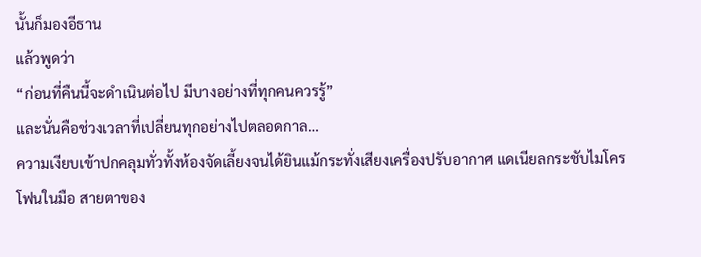นั้นก็มองอีธาน
แล้วพูดว่า
“ก่อนที่คืนนี้จะดำเนินต่อไป มีบางอย่างที่ทุกคนควรรู้”
และนั่นคือช่วงเวลาที่เปลี่ยนทุกอย่างไปตลอดกาล…
ความเงียบเข้าปกคลุมทั่วทั้งห้องจัดเลี้ยงจนได้ยินแม้กระทั่งเสียงเครื่องปรับอากาศ แดเนียลกระชับไมโครโฟนในมือ สายตาของ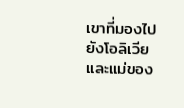เขาที่มองไปยังโอลิเวียและแม่ของ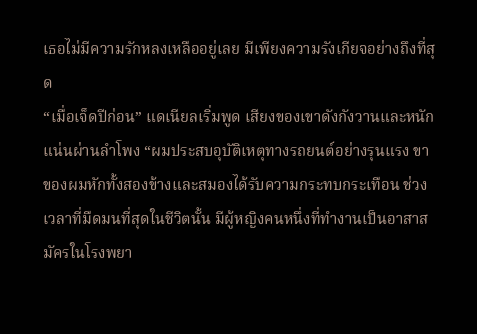เธอไม่มีความรักหลงเหลืออยู่เลย มีเพียงความรังเกียจอย่างถึงที่สุด
“เมื่อเจ็ดปีก่อน” แดเนียลเริ่มพูด เสียงของเขาดังกังวานและหนักแน่นผ่านลำโพง “ผมประสบอุบัติเหตุทางรถยนต์อย่างรุนแรง ขาของผมหักทั้งสองข้างและสมองได้รับความกระทบกระเทือน ช่วงเวลาที่มืดมนที่สุดในชีวิตนั้น มีผู้หญิงคนหนึ่งที่ทำงานเป็นอาสาสมัครในโรงพยา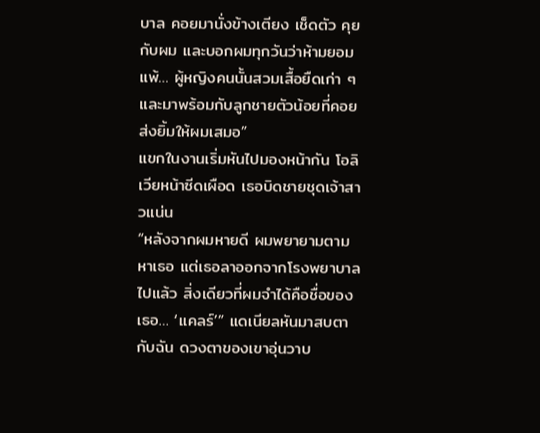บาล คอยมานั่งข้างเตียง เช็ดตัว คุยกับผม และบอกผมทุกวันว่าห้ามยอมแพ้… ผู้หญิงคนนั้นสวมเสื้อยืดเก่า ๆ และมาพร้อมกับลูกชายตัวน้อยที่คอยส่งยิ้มให้ผมเสมอ”
แขกในงานเริ่มหันไปมองหน้ากัน โอลิเวียหน้าซีดเผือด เธอบิดชายชุดเจ้าสาวแน่น
“หลังจากผมหายดี ผมพยายามตามหาเธอ แต่เธอลาออกจากโรงพยาบาลไปแล้ว สิ่งเดียวที่ผมจำได้คือชื่อของเธอ… ‘แคลร์’” แดเนียลหันมาสบตากับฉัน ดวงตาของเขาอุ่นวาบ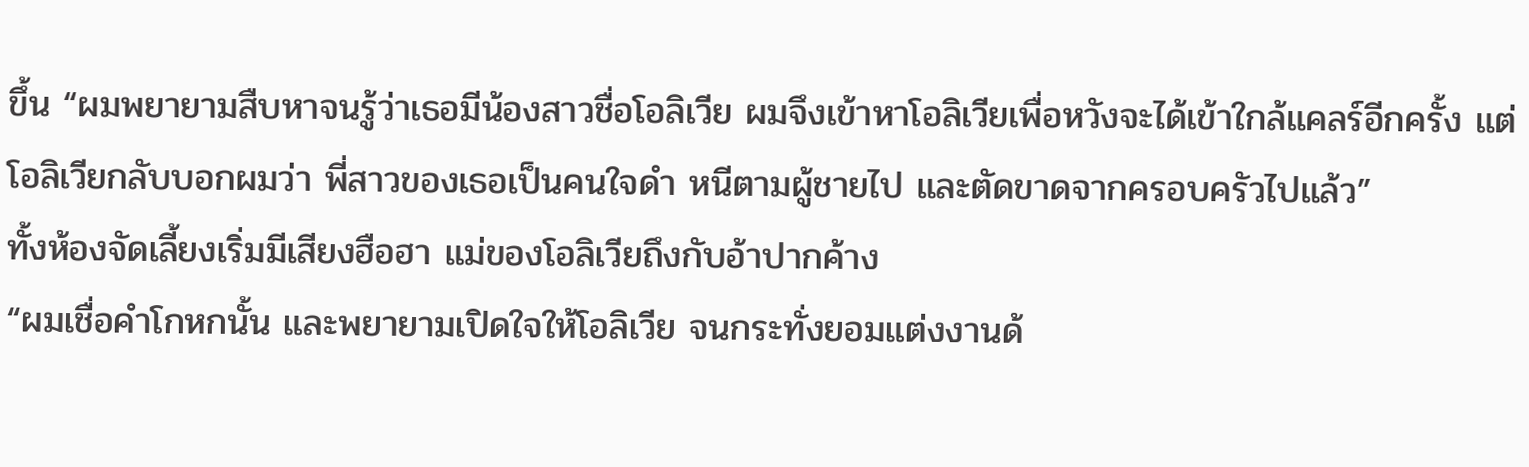ขึ้น “ผมพยายามสืบหาจนรู้ว่าเธอมีน้องสาวชื่อโอลิเวีย ผมจึงเข้าหาโอลิเวียเพื่อหวังจะได้เข้าใกล้แคลร์อีกครั้ง แต่โอลิเวียกลับบอกผมว่า พี่สาวของเธอเป็นคนใจดำ หนีตามผู้ชายไป และตัดขาดจากครอบครัวไปแล้ว”
ทั้งห้องจัดเลี้ยงเริ่มมีเสียงฮือฮา แม่ของโอลิเวียถึงกับอ้าปากค้าง
“ผมเชื่อคำโกหกนั้น และพยายามเปิดใจให้โอลิเวีย จนกระทั่งยอมแต่งงานด้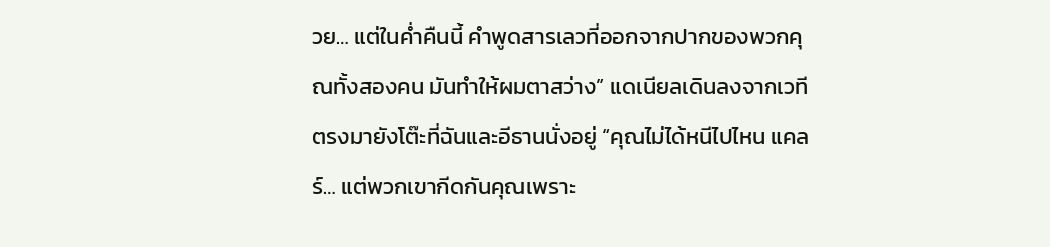วย… แต่ในค่ำคืนนี้ คำพูดสารเลวที่ออกจากปากของพวกคุณทั้งสองคน มันทำให้ผมตาสว่าง” แดเนียลเดินลงจากเวทีตรงมายังโต๊ะที่ฉันและอีธานนั่งอยู่ “คุณไม่ได้หนีไปไหน แคลร์… แต่พวกเขากีดกันคุณเพราะ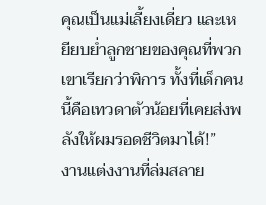คุณเป็นแม่เลี้ยงเดี่ยว และเหยียบย่ำลูกชายของคุณที่พวกเขาเรียกว่าพิการ ทั้งที่เด็กคนนี้คือเทวดาตัวน้อยที่เคยส่งพลังให้ผมรอดชีวิตมาได้!”
งานแต่งงานที่ล่มสลาย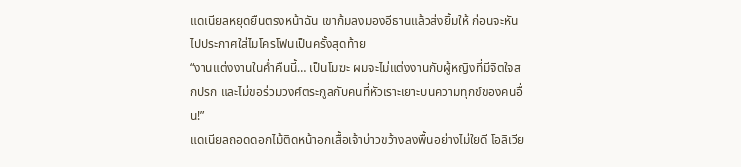แดเนียลหยุดยืนตรงหน้าฉัน เขาก้มลงมองอีธานแล้วส่งยิ้มให้ ก่อนจะหันไปประกาศใส่ไมโครโฟนเป็นครั้งสุดท้าย
“งานแต่งงานในค่ำคืนนี้… เป็นโมฆะ ผมจะไม่แต่งงานกับผู้หญิงที่มีจิตใจสกปรก และไม่ขอร่วมวงศ์ตระกูลกับคนที่หัวเราะเยาะบนความทุกข์ของคนอื่น!”
แดเนียลถอดดอกไม้ติดหน้าอกเสื้อเจ้าบ่าวขว้างลงพื้นอย่างไม่ใยดี โอลิเวีย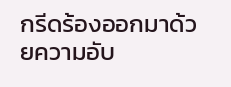กรีดร้องออกมาด้วยความอับ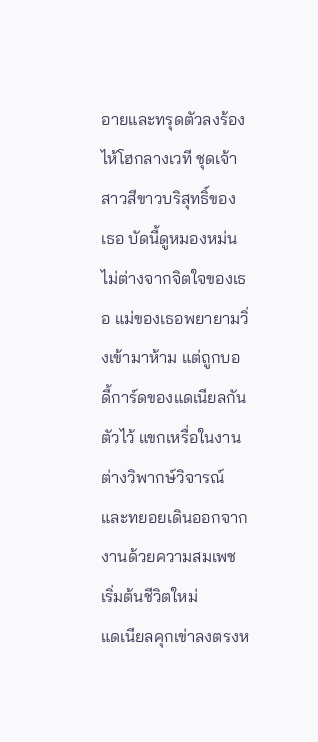อายและทรุดตัวลงร้องไห้โฮกลางเวที ชุดเจ้าสาวสีขาวบริสุทธิ์ของเธอ บัดนี้ดูหมองหม่นไม่ต่างจากจิตใจของเธอ แม่ของเธอพยายามวิ่งเข้ามาห้าม แต่ถูกบอดี้การ์ดของแดเนียลกันตัวไว้ แขกเหรื่อในงานต่างวิพากษ์วิจารณ์และทยอยเดินออกจากงานด้วยความสมเพช
เริ่มต้นชีวิตใหม่
แดเนียลคุกเข่าลงตรงห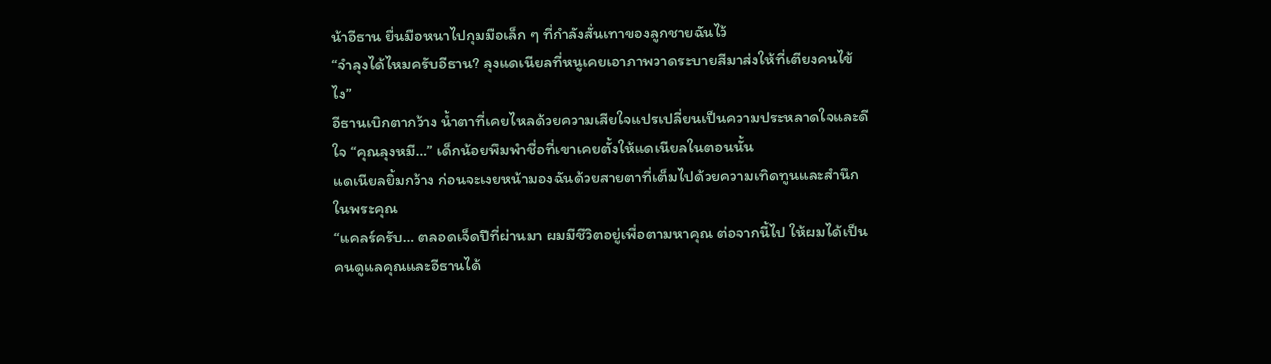น้าอีธาน ยื่นมือหนาไปกุมมือเล็ก ๆ ที่กำลังสั่นเทาของลูกชายฉันไว้
“จำลุงได้ไหมครับอีธาน? ลุงแดเนียลที่หนูเคยเอาภาพวาดระบายสีมาส่งให้ที่เตียงคนไข้ไง”
อีธานเบิกตากว้าง น้ำตาที่เคยไหลด้วยความเสียใจแปรเปลี่ยนเป็นความประหลาดใจและดีใจ “คุณลุงหมี…” เด็กน้อยพึมพำชื่อที่เขาเคยตั้งให้แดเนียลในตอนนั้น
แดเนียลยิ้มกว้าง ก่อนจะเงยหน้ามองฉันด้วยสายตาที่เต็มไปด้วยความเทิดทูนและสำนึกในพระคุณ
“แคลร์ครับ… ตลอดเจ็ดปีที่ผ่านมา ผมมีชีวิตอยู่เพื่อตามหาคุณ ต่อจากนี้ไป ให้ผมได้เป็นคนดูแลคุณและอีธานได้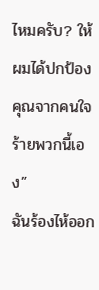ไหมครับ? ให้ผมได้ปกป้องคุณจากคนใจร้ายพวกนี้เอง”
ฉันร้องไห้ออก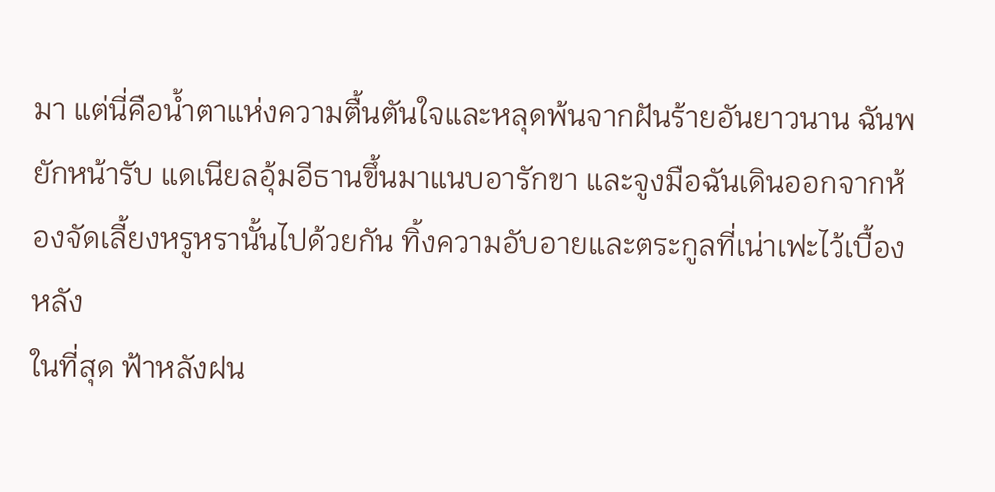มา แต่นี่คือน้ำตาแห่งความตื้นตันใจและหลุดพ้นจากฝันร้ายอันยาวนาน ฉันพยักหน้ารับ แดเนียลอุ้มอีธานขึ้นมาแนบอารักขา และจูงมือฉันเดินออกจากห้องจัดเลี้ยงหรูหรานั้นไปด้วยกัน ทิ้งความอับอายและตระกูลที่เน่าเฟะไว้เบื้องหลัง
ในที่สุด ฟ้าหลังฝน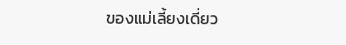ของแม่เลี้ยงเดี่ยว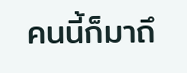คนนี้ก็มาถึ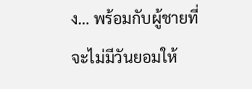ง… พร้อมกับผู้ชายที่จะไม่มีวันยอมให้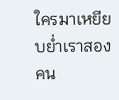ใครมาเหยียบย่ำเราสองคน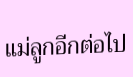แม่ลูกอีกต่อไป